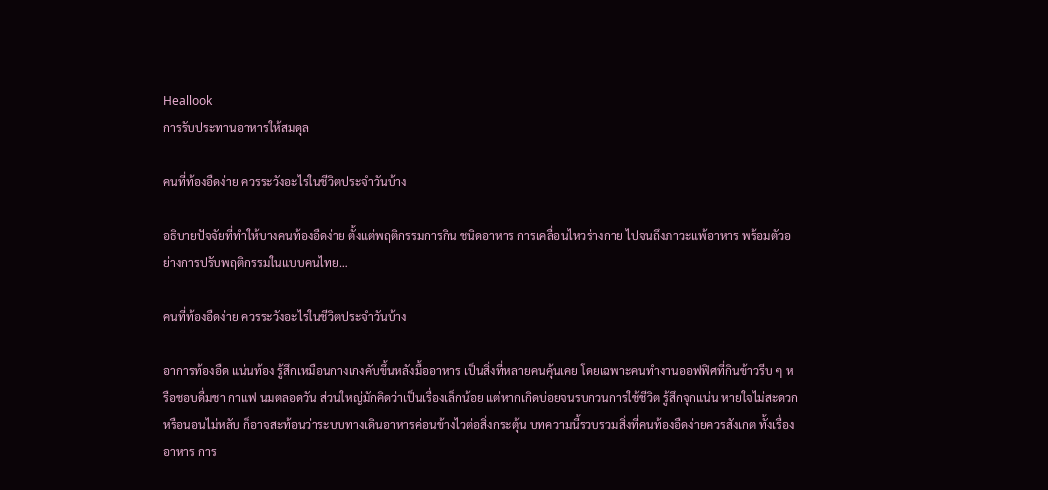Heallook
การรับประทานอาหารให้สมดุล

คนที่ท้องอืดง่าย ควรระวังอะไรในชีวิตประจำวันบ้าง

อธิบายปัจจัยที่ทำให้บางคนท้องอืดง่าย ตั้งแต่พฤติกรรมการกิน ชนิดอาหาร การเคลื่อนไหวร่างกาย ไปจนถึงภาวะแพ้อาหาร พร้อมตัวอย่างการปรับพฤติกรรมในแบบคนไทย…

คนที่ท้องอืดง่าย ควรระวังอะไรในชีวิตประจำวันบ้าง

อาการท้องอืด แน่นท้อง รู้สึกเหมือนกางเกงคับขึ้นหลังมื้ออาหาร เป็นสิ่งที่หลายคนคุ้นเคย โดยเฉพาะคนทำงานออฟฟิศที่กินข้าวรีบ ๆ หรือชอบดื่มชา กาแฟ นมตลอดวัน ส่วนใหญ่มักคิดว่าเป็นเรื่องเล็กน้อย แต่หากเกิดบ่อยจนรบกวนการใช้ชีวิต รู้สึกจุกแน่น หายใจไม่สะดวกหรือนอนไม่หลับ ก็อาจสะท้อนว่าระบบทางเดินอาหารค่อนข้างไวต่อสิ่งกระตุ้น บทความนี้รวบรวมสิ่งที่คนท้องอืดง่ายควรสังเกต ทั้งเรื่องอาหาร การ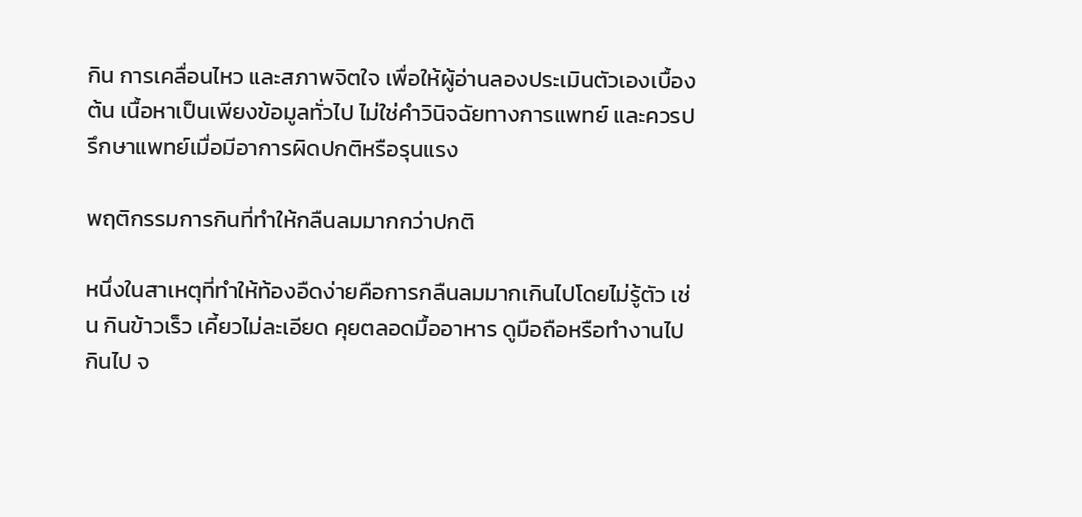กิน การเคลื่อนไหว และสภาพจิตใจ เพื่อให้ผู้อ่านลองประเมินตัวเองเบื้องต้น เนื้อหาเป็นเพียงข้อมูลทั่วไป ไม่ใช่คำวินิจฉัยทางการแพทย์ และควรปรึกษาแพทย์เมื่อมีอาการผิดปกติหรือรุนแรง

พฤติกรรมการกินที่ทำให้กลืนลมมากกว่าปกติ

หนึ่งในสาเหตุที่ทำให้ท้องอืดง่ายคือการกลืนลมมากเกินไปโดยไม่รู้ตัว เช่น กินข้าวเร็ว เคี้ยวไม่ละเอียด คุยตลอดมื้ออาหาร ดูมือถือหรือทำงานไปกินไป จ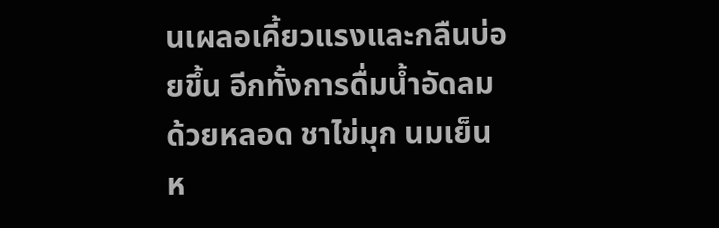นเผลอเคี้ยวแรงและกลืนบ่อยขึ้น อีกทั้งการดื่มน้ำอัดลมด้วยหลอด ชาไข่มุก นมเย็น ห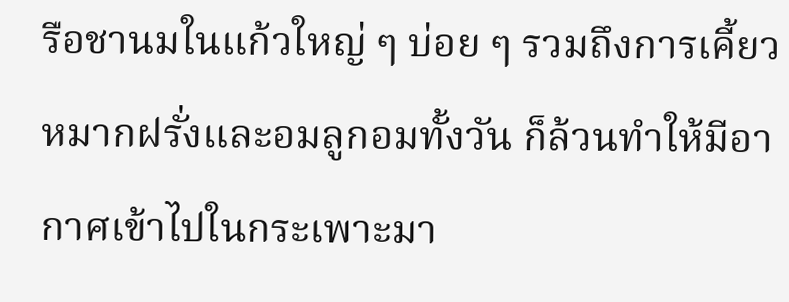รือชานมในแก้วใหญ่ ๆ บ่อย ๆ รวมถึงการเคี้ยวหมากฝรั่งและอมลูกอมทั้งวัน ก็ล้วนทำให้มีอากาศเข้าไปในกระเพาะมา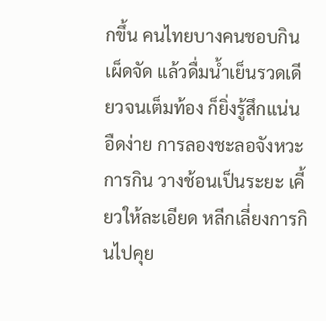กขึ้น คนไทยบางคนชอบกินเผ็ดจัด แล้วดื่มน้ำเย็นรวดเดียวจนเต็มท้อง ก็ยิ่งรู้สึกแน่น อืดง่าย การลองชะลอจังหวะการกิน วางช้อนเป็นระยะ เคี้ยวให้ละเอียด หลีกเลี่ยงการกินไปคุย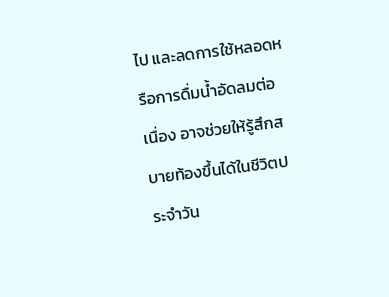ไป และลดการใช้หลอดหรือการดื่มน้ำอัดลมต่อเนื่อง อาจช่วยให้รู้สึกสบายท้องขึ้นได้ในชีวิตประจำวัน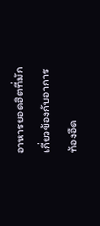อาหารยอดฮิตที่มักเกี่ยวข้องกับอาการท้องอืด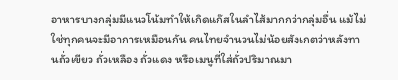อาหารบางกลุ่มมีแนวโน้มทำให้เกิดแก๊สในลำไส้มากกว่ากลุ่มอื่น แม้ไม่ใช่ทุกคนจะมีอาการเหมือนกัน คนไทยจำนวนไม่น้อยสังเกตว่าหลังทานถั่วเขียว ถั่วเหลือง ถั่วแดง หรือเมนูที่ใส่ถั่วปริมาณมา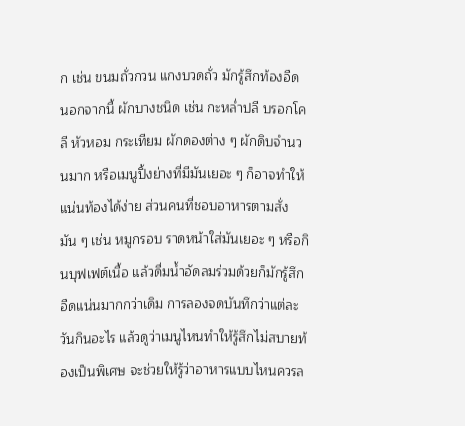ก เช่น ขนมถั่วกวน แกงบวดถั่ว มักรู้สึกท้องอืด นอกจากนี้ ผักบางชนิด เช่น กะหล่ำปลี บรอกโคลี หัวหอม กระเทียม ผักดองต่าง ๆ ผักดิบจำนวนมาก หรือเมนูปิ้งย่างที่มีมันเยอะ ๆ ก็อาจทำให้แน่นท้องได้ง่าย ส่วนคนที่ชอบอาหารตามสั่งมัน ๆ เช่น หมูกรอบ ราดหน้าใส่มันเยอะ ๆ หรือกินบุฟเฟต์เนื้อ แล้วดื่มน้ำอัดลมร่วมด้วยก็มักรู้สึกอืดแน่นมากกว่าเดิม การลองจดบันทึกว่าแต่ละวันกินอะไร แล้วดูว่าเมนูไหนทำให้รู้สึกไม่สบายท้องเป็นพิเศษ จะช่วยให้รู้ว่าอาหารแบบไหนควรล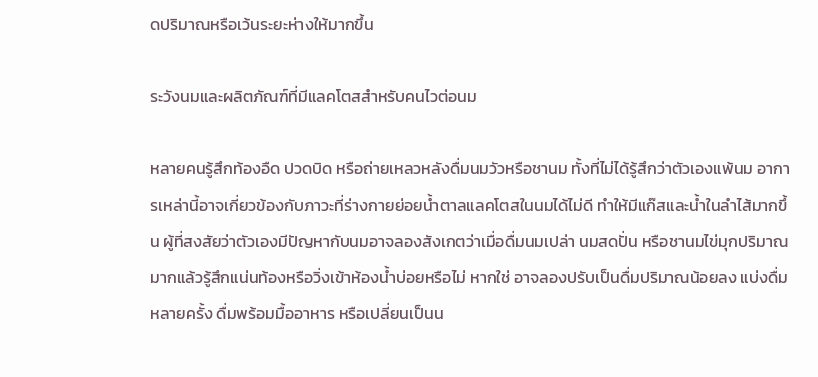ดปริมาณหรือเว้นระยะห่างให้มากขึ้น

ระวังนมและผลิตภัณฑ์ที่มีแลคโตสสำหรับคนไวต่อนม

หลายคนรู้สึกท้องอืด ปวดบิด หรือถ่ายเหลวหลังดื่มนมวัวหรือชานม ทั้งที่ไม่ได้รู้สึกว่าตัวเองแพ้นม อาการเหล่านี้อาจเกี่ยวข้องกับภาวะที่ร่างกายย่อยน้ำตาลแลคโตสในนมได้ไม่ดี ทำให้มีแก๊สและน้ำในลำไส้มากขึ้น ผู้ที่สงสัยว่าตัวเองมีปัญหากับนมอาจลองสังเกตว่าเมื่อดื่มนมเปล่า นมสดปั่น หรือชานมไข่มุกปริมาณมากแล้วรู้สึกแน่นท้องหรือวิ่งเข้าห้องน้ำบ่อยหรือไม่ หากใช่ อาจลองปรับเป็นดื่มปริมาณน้อยลง แบ่งดื่มหลายครั้ง ดื่มพร้อมมื้ออาหาร หรือเปลี่ยนเป็นน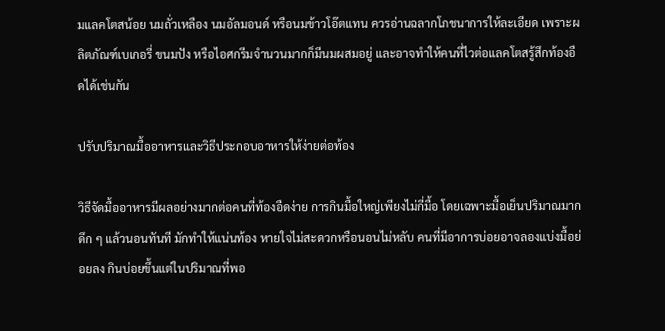มแลคโตสน้อย นมถั่วเหลือง นมอัลมอนด์ หรือนมข้าวโอ๊ตแทน ควรอ่านฉลากโภชนาการให้ละเอียด เพราะผลิตภัณฑ์เบเกอรี่ ขนมปัง หรือไอศกรีมจำนวนมากก็มีนมผสมอยู่ และอาจทำให้คนที่ไวต่อแลคโตสรู้สึกท้องอืดได้เช่นกัน

ปรับปริมาณมื้ออาหารและวิธีประกอบอาหารให้ง่ายต่อท้อง

วิธีจัดมื้ออาหารมีผลอย่างมากต่อคนที่ท้องอืดง่าย การกินมื้อใหญ่เพียงไม่กี่มื้อ โดยเฉพาะมื้อเย็นปริมาณมากดึก ๆ แล้วนอนทันที มักทำให้แน่นท้อง หายใจไม่สะดวกหรือนอนไม่หลับ คนที่มีอาการบ่อยอาจลองแบ่งมื้อย่อยลง กินบ่อยขึ้นแต่ในปริมาณที่พอ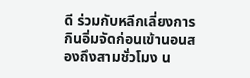ดี ร่วมกับหลีกเลี่ยงการกินอิ่มจัดก่อนเข้านอนสองถึงสามชั่วโมง น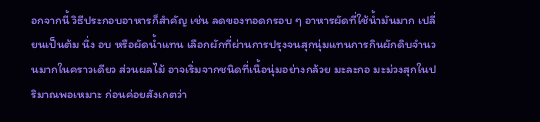อกจากนี้ วิธีประกอบอาหารก็สำคัญ เช่น ลดของทอดกรอบ ๆ อาหารผัดที่ใช้น้ำมันมาก เปลี่ยนเป็นต้ม นึ่ง อบ หรือผัดน้ำแทน เลือกผักที่ผ่านการปรุงจนสุกนุ่มแทนการกินผักดิบจำนวนมากในคราวเดียว ส่วนผลไม้ อาจเริ่มจากชนิดที่เนื้อนุ่มอย่างกล้วย มะละกอ มะม่วงสุกในปริมาณพอเหมาะ ก่อนค่อยสังเกตว่า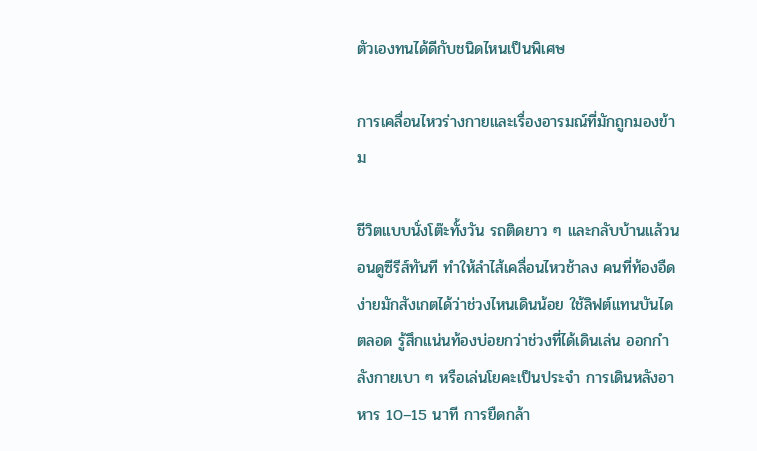ตัวเองทนได้ดีกับชนิดไหนเป็นพิเศษ

การเคลื่อนไหวร่างกายและเรื่องอารมณ์ที่มักถูกมองข้าม

ชีวิตแบบนั่งโต๊ะทั้งวัน รถติดยาว ๆ และกลับบ้านแล้วนอนดูซีรีส์ทันที ทำให้ลำไส้เคลื่อนไหวช้าลง คนที่ท้องอืดง่ายมักสังเกตได้ว่าช่วงไหนเดินน้อย ใช้ลิฟต์แทนบันไดตลอด รู้สึกแน่นท้องบ่อยกว่าช่วงที่ได้เดินเล่น ออกกำลังกายเบา ๆ หรือเล่นโยคะเป็นประจำ การเดินหลังอาหาร 10–15 นาที การยืดกล้า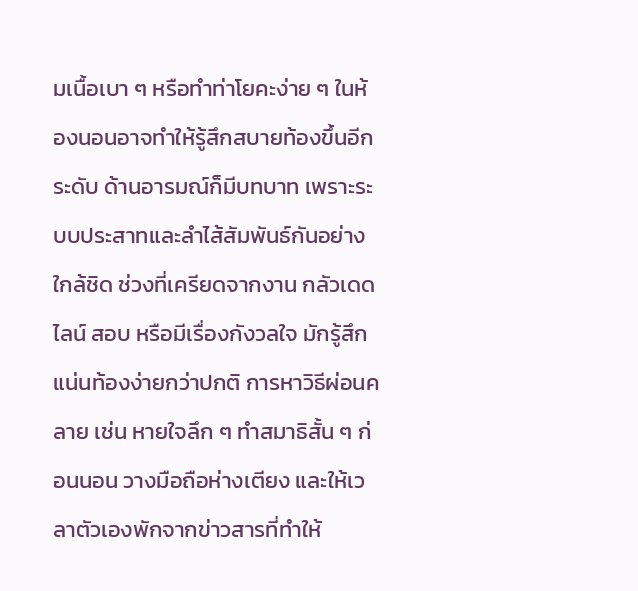มเนื้อเบา ๆ หรือทำท่าโยคะง่าย ๆ ในห้องนอนอาจทำให้รู้สึกสบายท้องขึ้นอีกระดับ ด้านอารมณ์ก็มีบทบาท เพราะระบบประสาทและลำไส้สัมพันธ์กันอย่างใกล้ชิด ช่วงที่เครียดจากงาน กลัวเดดไลน์ สอบ หรือมีเรื่องกังวลใจ มักรู้สึกแน่นท้องง่ายกว่าปกติ การหาวิธีผ่อนคลาย เช่น หายใจลึก ๆ ทำสมาธิสั้น ๆ ก่อนนอน วางมือถือห่างเตียง และให้เวลาตัวเองพักจากข่าวสารที่ทำให้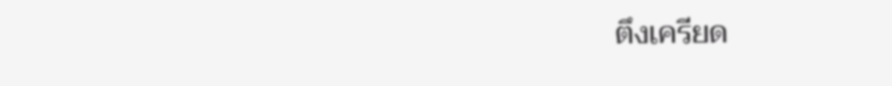ตึงเครียด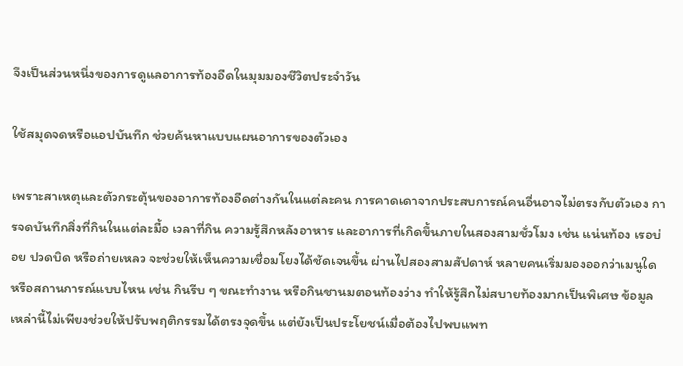จึงเป็นส่วนหนึ่งของการดูแลอาการท้องอืดในมุมมองชีวิตประจำวัน

ใช้สมุดจดหรือแอปบันทึก ช่วยค้นหาแบบแผนอาการของตัวเอง

เพราะสาเหตุและตัวกระตุ้นของอาการท้องอืดต่างกันในแต่ละคน การคาดเดาจากประสบการณ์คนอื่นอาจไม่ตรงกับตัวเอง การจดบันทึกสิ่งที่กินในแต่ละมื้อ เวลาที่กิน ความรู้สึกหลังอาหาร และอาการที่เกิดขึ้นภายในสองสามชั่วโมง เช่น แน่นท้อง เรอบ่อย ปวดบิด หรือถ่ายเหลว จะช่วยให้เห็นความเชื่อมโยงได้ชัดเจนขึ้น ผ่านไปสองสามสัปดาห์ หลายคนเริ่มมองออกว่าเมนูใด หรือสถานการณ์แบบไหน เช่น กินรีบ ๆ ขณะทำงาน หรือกินชานมตอนท้องว่าง ทำให้รู้สึกไม่สบายท้องมากเป็นพิเศษ ข้อมูลเหล่านี้ไม่เพียงช่วยให้ปรับพฤติกรรมได้ตรงจุดขึ้น แต่ยังเป็นประโยชน์เมื่อต้องไปพบแพท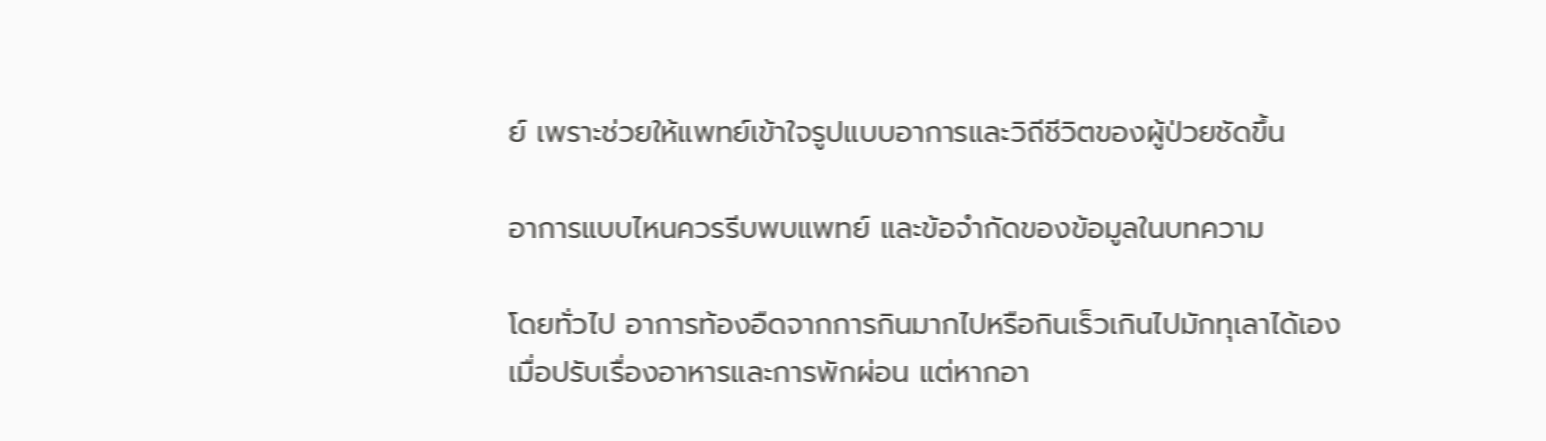ย์ เพราะช่วยให้แพทย์เข้าใจรูปแบบอาการและวิถีชีวิตของผู้ป่วยชัดขึ้น

อาการแบบไหนควรรีบพบแพทย์ และข้อจำกัดของข้อมูลในบทความ

โดยทั่วไป อาการท้องอืดจากการกินมากไปหรือกินเร็วเกินไปมักทุเลาได้เองเมื่อปรับเรื่องอาหารและการพักผ่อน แต่หากอา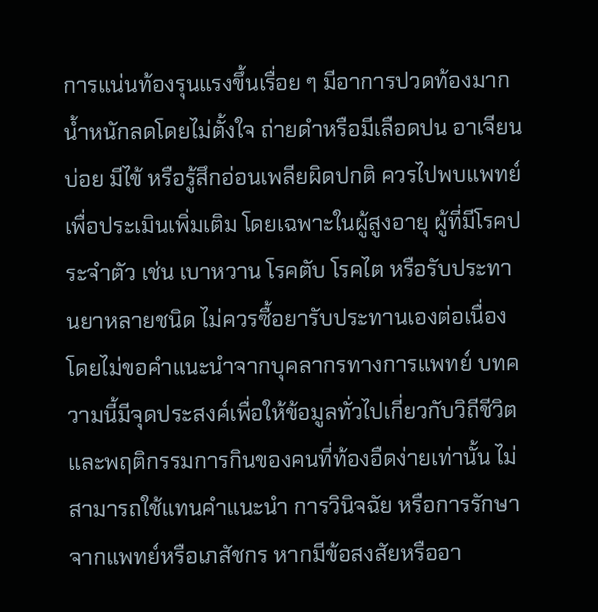การแน่นท้องรุนแรงขึ้นเรื่อย ๆ มีอาการปวดท้องมาก น้ำหนักลดโดยไม่ตั้งใจ ถ่ายดำหรือมีเลือดปน อาเจียนบ่อย มีไข้ หรือรู้สึกอ่อนเพลียผิดปกติ ควรไปพบแพทย์เพื่อประเมินเพิ่มเติม โดยเฉพาะในผู้สูงอายุ ผู้ที่มีโรคประจำตัว เช่น เบาหวาน โรคตับ โรคไต หรือรับประทานยาหลายชนิด ไม่ควรซื้อยารับประทานเองต่อเนื่องโดยไม่ขอคำแนะนำจากบุคลากรทางการแพทย์ บทความนี้มีจุดประสงค์เพื่อให้ข้อมูลทั่วไปเกี่ยวกับวิถีชีวิตและพฤติกรรมการกินของคนที่ท้องอืดง่ายเท่านั้น ไม่สามารถใช้แทนคำแนะนำ การวินิจฉัย หรือการรักษาจากแพทย์หรือเภสัชกร หากมีข้อสงสัยหรืออา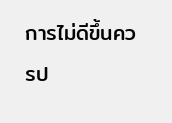การไม่ดีขึ้นควรป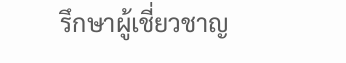รึกษาผู้เชี่ยวชาญ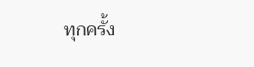ทุกครั้ง